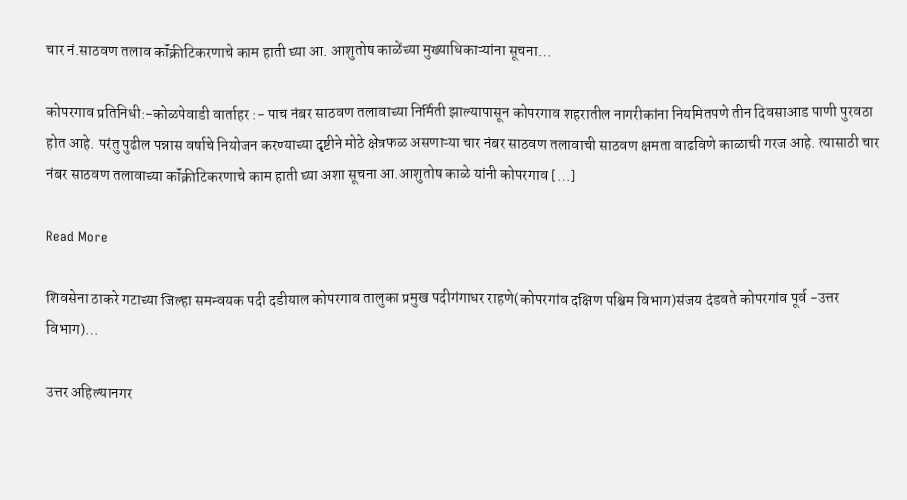चार नं.साठवण तलाव कॉंक्रीटिकरणाचे काम हाती घ्या आ. आशुतोष काळेंच्या मुख्याधिकाऱ्यांना सूचना…

कोपरगाव प्रतिनिधी:-कोळपेवाडी वार्ताहर :- पाच नंबर साठवण तलावाच्या निर्मिती झाल्यापासून कोपरगाव शहरातील नागरीकांना नियमितपणे तीन दिवसाआड पाणी पुरवठा होत आहे. परंतु पुढील पन्नास वर्षाचे नियोजन करण्याच्या दृष्टीने मोठे क्षेत्रफळ असणाऱ्या चार नंबर साठवण तलावाची साठवण क्षमता वाढविणे काळाची गरज आहे. त्यासाठी चार नंबर साठवण तलावाच्या कॉंक्रीटिकरणाचे काम हाती घ्या अशा सूचना आ.आशुतोष काळे यांनी कोपरगाव […]

Read More

शिवसेना ठाकरे गटाच्या जिल्हा समन्वयक पदी दडीयाल कोपरगाव तालुका प्रमुख पदीगंगाधर राहणे(कोपरगांव दक्षिण पश्चिम विभाग)संजय दंडवते कोपरगांव पूर्व -उत्तर विभाग)…

उत्तर अहिल्यानगर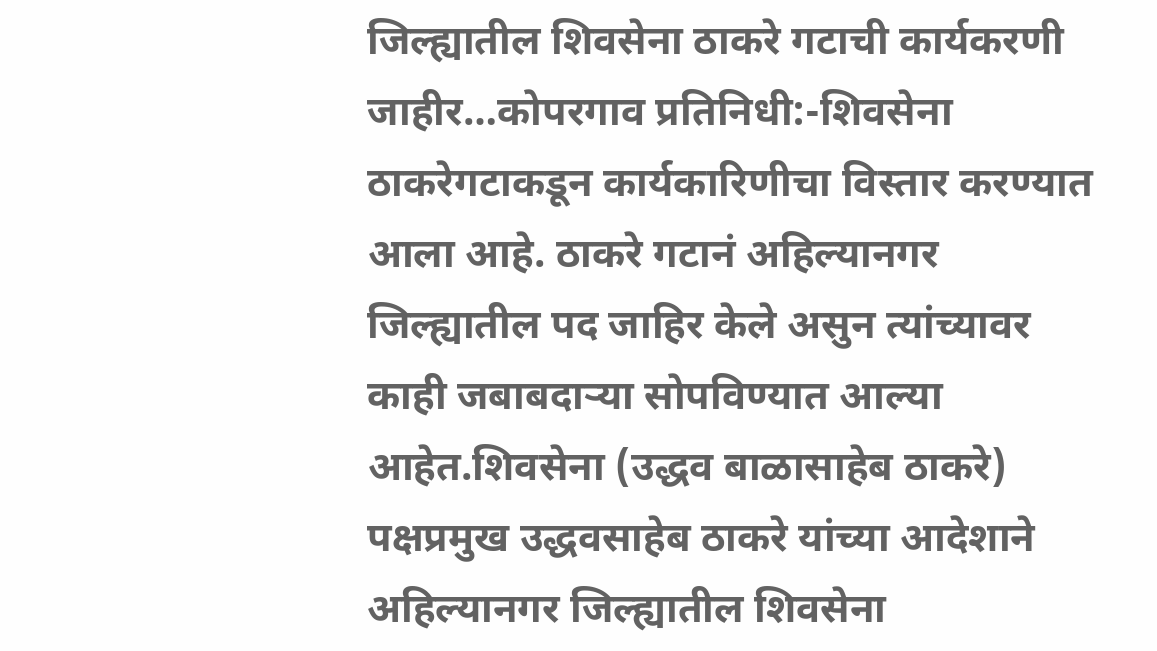जिल्ह्यातील शिवसेना ठाकरे गटाची कार्यकरणी जाहीर…कोपरगाव प्रतिनिधी:-शिवसेना ठाकरेगटाकडून कार्यकारिणीचा विस्तार करण्यात आला आहे. ठाकरे गटानं अहिल्यानगर जिल्ह्यातील पद जाहिर केले असुन त्यांच्यावर काही जबाबदाऱ्या सोपविण्यात आल्या आहेत.शिवसेना (उद्धव बाळासाहेब ठाकरे) पक्षप्रमुख उद्धवसाहेब ठाकरे यांच्या आदेशाने अहिल्यानगर जिल्ह्यातील शिवसेना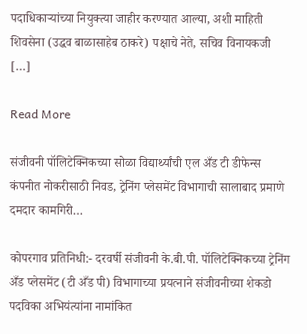पदाधिकाऱ्यांच्या नियुक्त्या जाहीर करण्यात आल्या, अशी माहिती शिवसेना (उद्धव बाळासाहेब ठाकरे) पक्षाचे नेते, सचिव विनायकजी […]

Read More

संजीवनी पॉलिटेक्निकच्या सोळा विद्यार्थ्यांची एल अँड टी डीफेन्स कंपनीत नोकरीसाठी निवड, ट्रेनिंग प्लेसमेंट विभागाची सालाबाद प्रमाणे दमदार कामगिरी…

कोपरगाव प्रतिनिधी:- दरवर्षी संजीवनी के.बी.पी. पॉलिटेक्निकच्या ट्रेनिंग अँड प्लेसमेंट (टी अँड पी) विभागाच्या प्रयत्नाने संजीवनीच्या शेकडो पदविका अभियंत्यांना नामांकित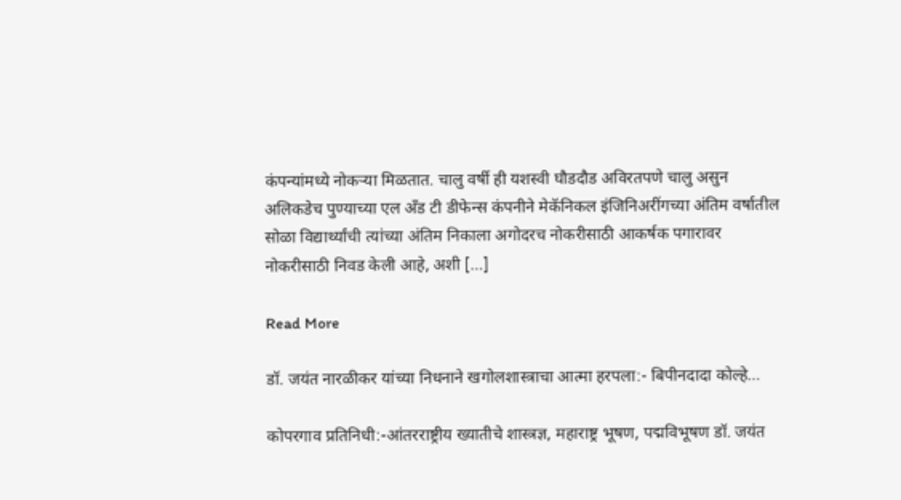कंपन्यांमध्ये नोकऱ्या मिळतात. चालु वर्षी ही यशस्वी घौडदौड अविरतपणे चालु असुन अलिकडेच पुण्याच्या एल अँड टी डीफेन्स कंपनीने मेकॅनिकल इंजिनिअरींगच्या अंतिम वर्षातील सोळा विद्यार्थ्यांची त्यांच्या अंतिम निकाला अगोदरच नोकरीसाठी आकर्षक पगारावर नोकरीसाठी निवड केली आहे, अशी […]

Read More

डॉ. जयंत नारळीकर यांच्या निधनाने खगोलशास्त्राचा आत्मा हरपला:- बिपीनदादा कोल्हे…

कोपरगाव प्रतिनिधी:-आंतरराष्ट्रीय ख्यातीचे शास्त्रज्ञ, महाराष्ट्र भूषण, पद्मविभूषण डॉ. जयंत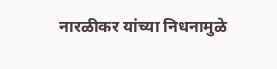नारळीकर यांच्या निधनामुळे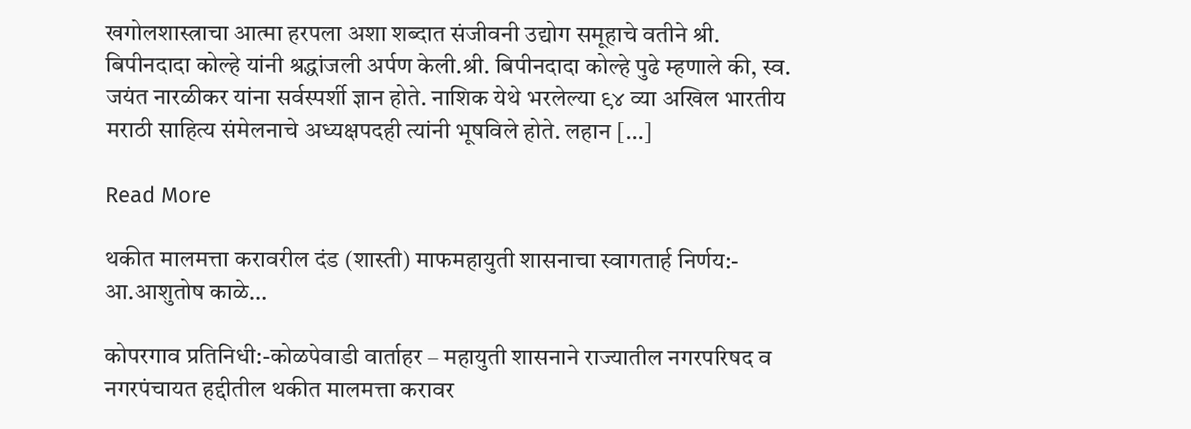खगोलशास्त्राचा आत्मा हरपला अशा शब्दात संजीवनी उद्योग समूहाचे वतीने श्री. बिपीनदादा कोल्हे यांनी श्रद्धांजली अर्पण केली.श्री. बिपीनदादा कोल्हे पुढे म्हणाले की, स्व. जयंत नारळीकर यांना सर्वस्पर्शी ज्ञान होते. नाशिक येथे भरलेल्या ९४ व्या अखिल भारतीय मराठी साहित्य संमेलनाचे अध्यक्षपदही त्यांनी भूषविले होते. लहान […]

Read More

थकीत मालमत्ता करावरील दंड (शास्ती) माफमहायुती शासनाचा स्वागतार्ह निर्णय:- आ.आशुतोष काळे…

कोपरगाव प्रतिनिधी:-कोळपेवाडी वार्ताहर – महायुती शासनाने राज्यातील नगरपरिषद व नगरपंचायत हद्दीतील थकीत मालमत्ता करावर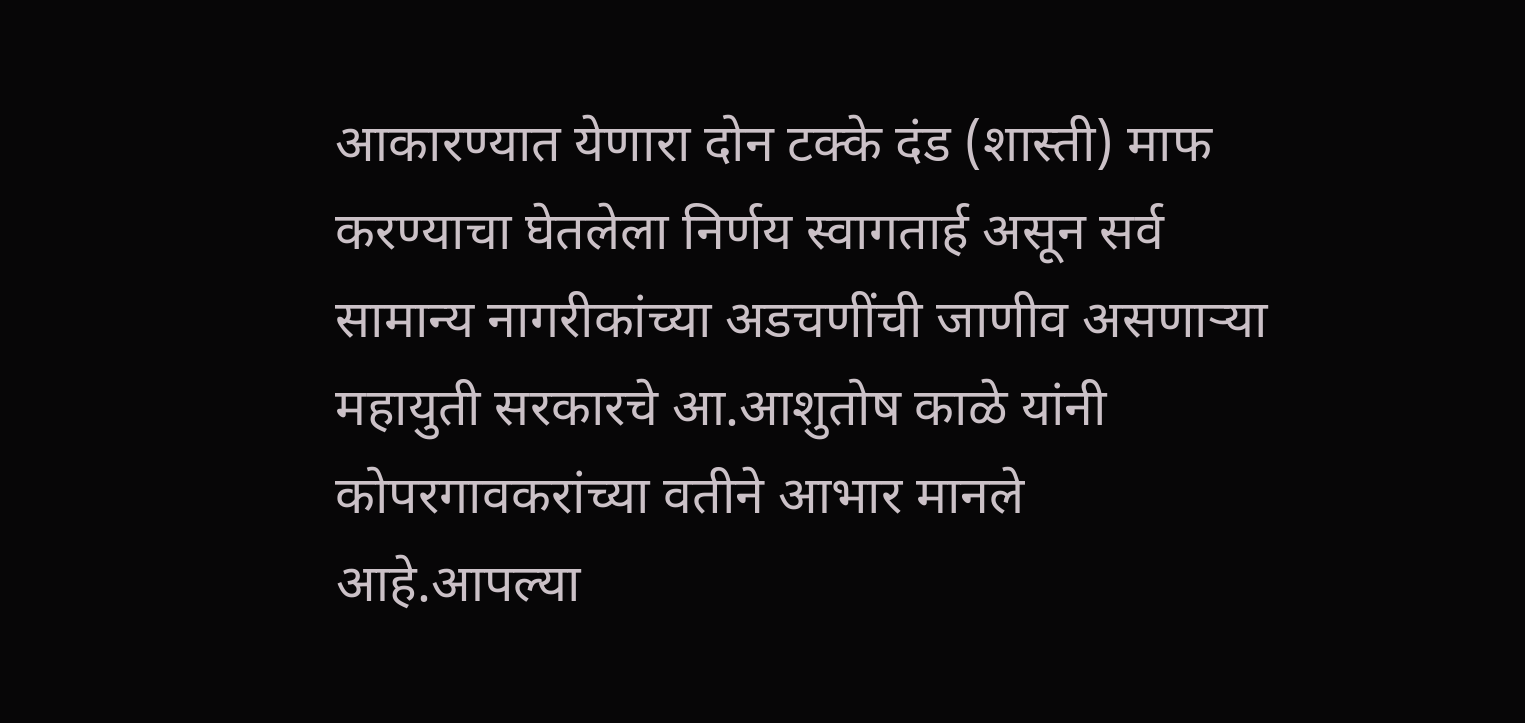आकारण्यात येणारा दोन टक्के दंड (शास्ती) माफ करण्याचा घेतलेला निर्णय स्वागतार्ह असून सर्व सामान्य नागरीकांच्या अडचणींची जाणीव असणाऱ्या महायुती सरकारचे आ.आशुतोष काळे यांनी कोपरगावकरांच्या वतीने आभार मानले आहे.आपल्या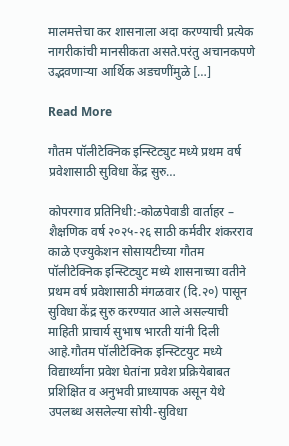मालमत्तेचा कर शासनाला अदा करण्याची प्रत्येक नागरीकांची मानसीकता असते.परंतु अचानकपणे उद्भवणाऱ्या आर्थिक अडचणींमुळे […]

Read More

गौतम पॉलीटेक्निक इन्स्टिट्युट मध्ये प्रथम वर्ष प्रवेशासाठी सुविधा केंद्र सुरु…

कोपरगाव प्रतिनिधी:-कोळपेवाडी वार्ताहर – शैक्षणिक वर्ष २०२५-२६ साठी कर्मवीर शंकरराव काळे एज्युकेशन सोसायटीच्या गौतम पॉलीटेक्निक इन्स्टिट्युट मध्ये शासनाच्या वतीने प्रथम वर्ष प्रवेशासाठी मंगळवार (दि.२०) पासून सुविधा केंद्र सुरु करण्यात आले असल्याची माहिती प्राचार्य सुभाष भारती यांनी दिली आहे.गौतम पॉलीटेक्निक इन्स्टिटयुट मध्ये विद्यार्थ्यांना प्रवेश घेतांना प्रवेश प्रक्रियेबाबत प्रशिक्षित व अनुभवी प्राध्यापक असून येथे उपलब्ध असलेल्या सोयी-सुविधा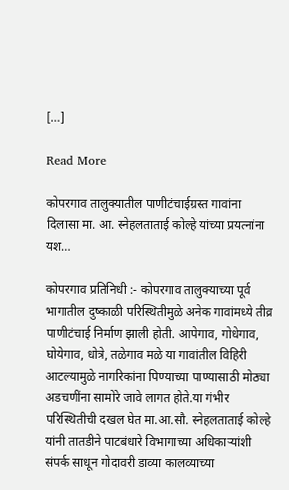[…]

Read More

कोपरगाव तालुक्यातील पाणीटंचाईग्रस्त गावांना दिलासा मा. आ. स्नेहलताताई कोल्हे यांच्या प्रयत्नांना यश…

कोपरगाव प्रतिनिधी :- कोपरगाव तालुक्याच्या पूर्व भागातील दुष्काळी परिस्थितीमुळे अनेक गावांमध्ये तीव्र पाणीटंचाई निर्माण झाली होती. आपेगाव, गोधेगाव, घोयेगाव, धोत्रे, तळेगाव मळे या गावांतील विहिरी आटल्यामुळे नागरिकांना पिण्याच्या पाण्यासाठी मोठ्या अडचणींना सामोरे जावे लागत होते.या गंभीर परिस्थितीची दखल घेत मा.आ.सौ. स्नेहलताताई कोल्हे यांनी तातडीने पाटबंधारे विभागाच्या अधिकाऱ्यांशी संपर्क साधून गोदावरी डाव्या कालव्याच्या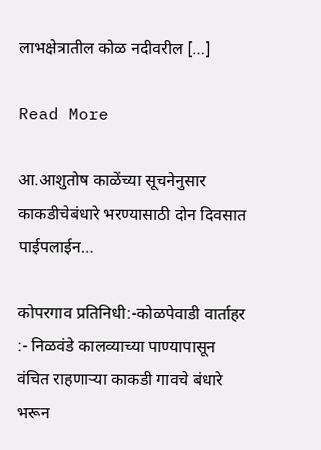लाभक्षेत्रातील कोळ नदीवरील […]

Read More

आ.आशुतोष काळेंच्या सूचनेनुसार काकडीचेबंधारे भरण्यासाठी दोन दिवसात पाईपलाईन…

कोपरगाव प्रतिनिधी:-कोळपेवाडी वार्ताहर :- निळवंडे कालव्याच्या पाण्यापासून वंचित राहणाऱ्या काकडी गावचे बंधारे भरून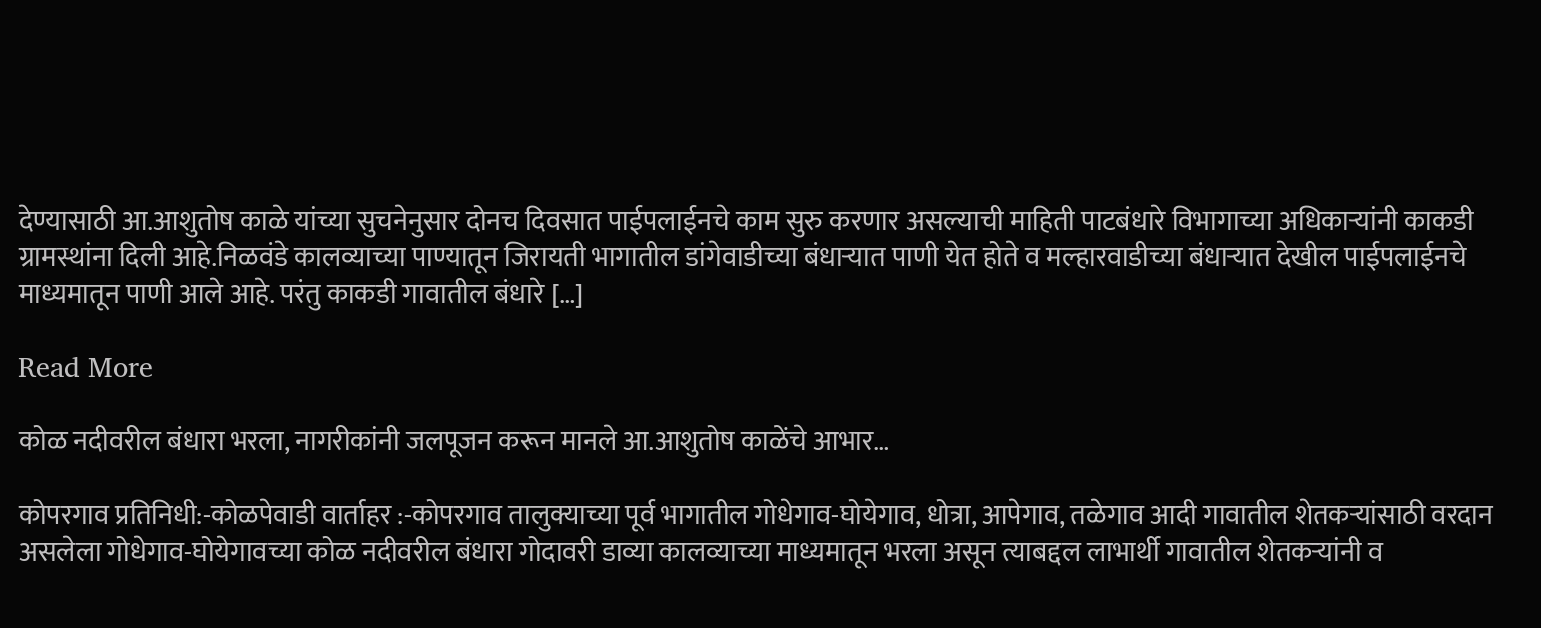देण्यासाठी आ.आशुतोष काळे यांच्या सुचनेनुसार दोनच दिवसात पाईपलाईनचे काम सुरु करणार असल्याची माहिती पाटबंधारे विभागाच्या अधिकाऱ्यांनी काकडी ग्रामस्थांना दिली आहे.निळवंडे कालव्याच्या पाण्यातून जिरायती भागातील डांगेवाडीच्या बंधाऱ्यात पाणी येत होते व मल्हारवाडीच्या बंधाऱ्यात देखील पाईपलाईनचे माध्यमातून पाणी आले आहे. परंतु काकडी गावातील बंधारे […]

Read More

कोळ नदीवरील बंधारा भरला, नागरीकांनी जलपूजन करून मानले आ.आशुतोष काळेंचे आभार…

कोपरगाव प्रतिनिधी:-कोळपेवाडी वार्ताहर :-कोपरगाव तालुक्याच्या पूर्व भागातील गोधेगाव-घोयेगाव, धोत्रा, आपेगाव, तळेगाव आदी गावातील शेतकऱ्यांसाठी वरदान असलेला गोधेगाव-घोयेगावच्या कोळ नदीवरील बंधारा गोदावरी डाव्या कालव्याच्या माध्यमातून भरला असून त्याबद्दल लाभार्थी गावातील शेतकऱ्यांनी व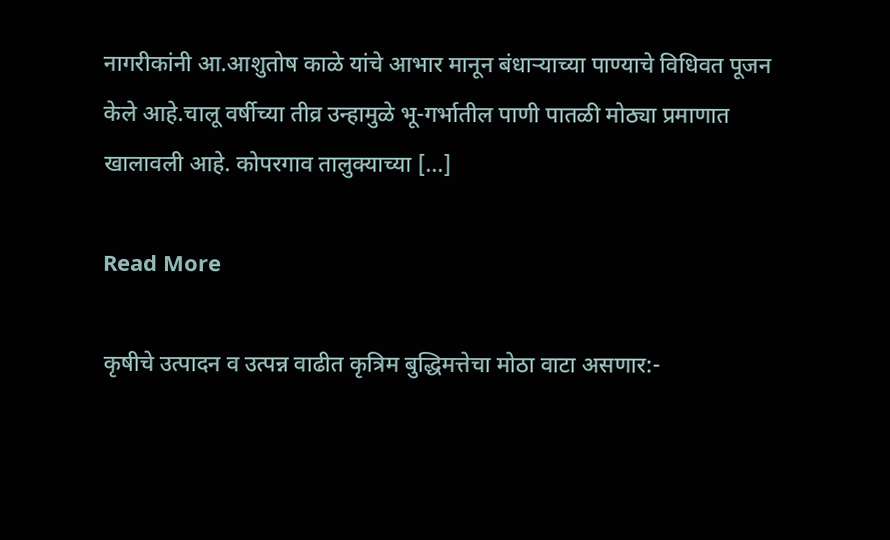नागरीकांनी आ.आशुतोष काळे यांचे आभार मानून बंधाऱ्याच्या पाण्याचे विधिवत पूजन केले आहे.चालू वर्षीच्या तीव्र उन्हामुळे भू-गर्भातील पाणी पातळी मोठ्या प्रमाणात खालावली आहे. कोपरगाव तालुक्याच्या […]

Read More

कृषीचे उत्पादन व उत्पन्न वाढीत कृत्रिम बुद्धिमत्तेचा मोठा वाटा असणार:-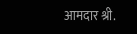आमदार श्री.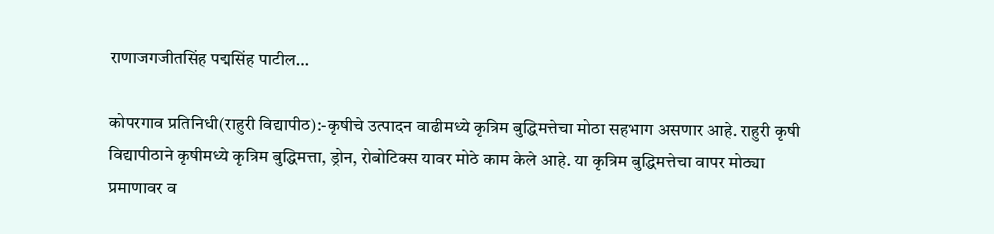राणाजगजीतसिंह पद्मसिंह पाटील…

कोपरगाव प्रतिनिधी(राहुरी विद्यापीठ):-कृषीचे उत्पादन वाढीमध्ये कृत्रिम बुद्धिमत्तेचा मोठा सहभाग असणार आहे. राहुरी कृषी विद्यापीठाने कृषीमध्ये कृत्रिम बुद्धिमत्ता, ड्रोन, रोबोटिक्स यावर मोठे काम केले आहे. या कृत्रिम बुद्धिमत्तेचा वापर मोठ्या प्रमाणावर व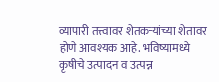व्यापारी तत्त्वावर शेतकऱ्यांच्या शेतावर होणे आवश्यक आहे. भविष्यामध्ये कृषीचे उत्पादन व उत्पन्न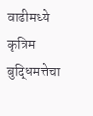वाढीमध्ये कृत्रिम बुद्धिमत्तेचा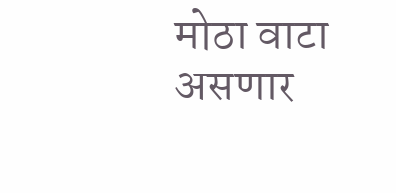मोठा वाटा असणार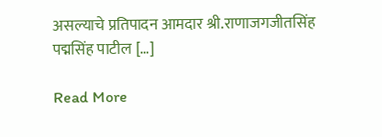असल्याचे प्रतिपादन आमदार श्री.राणाजगजीतसिंह पद्मसिंह पाटील […]

Read More